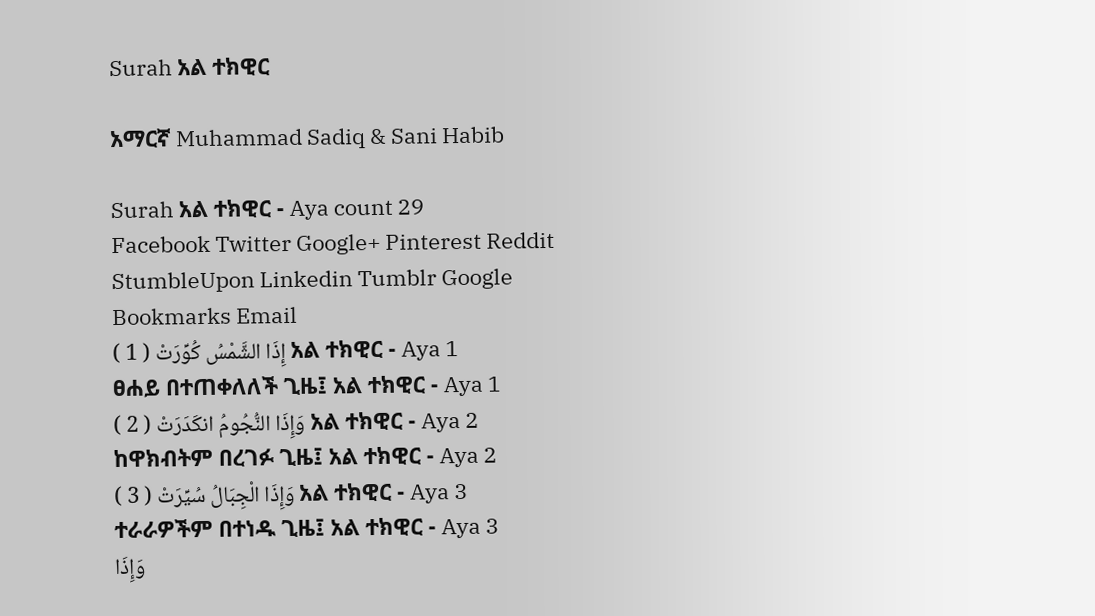Surah አል ተክዊር

አማርኛ Muhammad Sadiq & Sani Habib

Surah አል ተክዊር - Aya count 29
Facebook Twitter Google+ Pinterest Reddit StumbleUpon Linkedin Tumblr Google Bookmarks Email
إِذَا الشَّمْسُ كُوِّرَتْ ( 1 ) አል ተክዊር - Aya 1
ፀሐይ በተጠቀለለች ጊዜ፤ አል ተክዊር - Aya 1
وَإِذَا النُّجُومُ انكَدَرَتْ ( 2 ) አል ተክዊር - Aya 2
ከዋክብትም በረገፉ ጊዜ፤ አል ተክዊር - Aya 2
وَإِذَا الْجِبَالُ سُيِّرَتْ ( 3 ) አል ተክዊር - Aya 3
ተራራዎችም በተነዱ ጊዜ፤ አል ተክዊር - Aya 3
وَإِذَا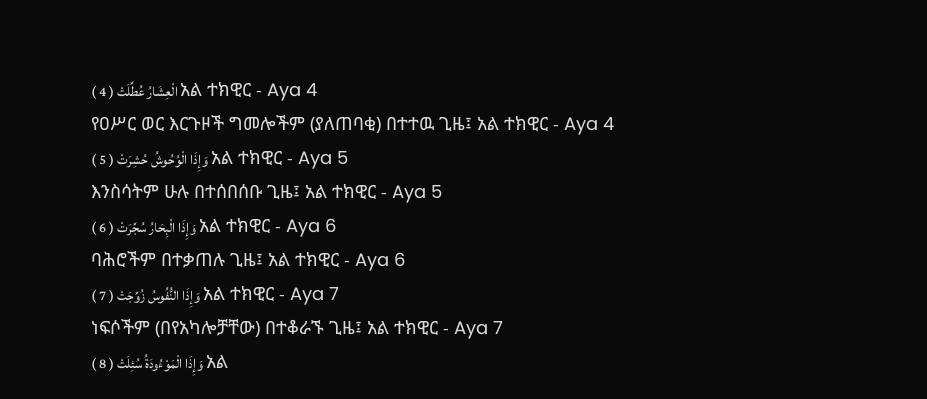الْعِشَارُ عُطِّلَتْ ( 4 ) አል ተክዊር - Aya 4
የዐሥር ወር እርጉዞች ግመሎችም (ያለጠባቂ) በተተዉ ጊዜ፤ አል ተክዊር - Aya 4
وَإِذَا الْوُحُوشُ حُشِرَتْ ( 5 ) አል ተክዊር - Aya 5
እንስሳትም ሁሉ በተሰበሰቡ ጊዜ፤ አል ተክዊር - Aya 5
وَإِذَا الْبِحَارُ سُجِّرَتْ ( 6 ) አል ተክዊር - Aya 6
ባሕሮችም በተቃጠሉ ጊዜ፤ አል ተክዊር - Aya 6
وَإِذَا النُّفُوسُ زُوِّجَتْ ( 7 ) አል ተክዊር - Aya 7
ነፍሶችም (በየአካሎቻቸው) በተቆራኙ ጊዜ፤ አል ተክዊር - Aya 7
وَإِذَا الْمَوْءُودَةُ سُئِلَتْ ( 8 ) አል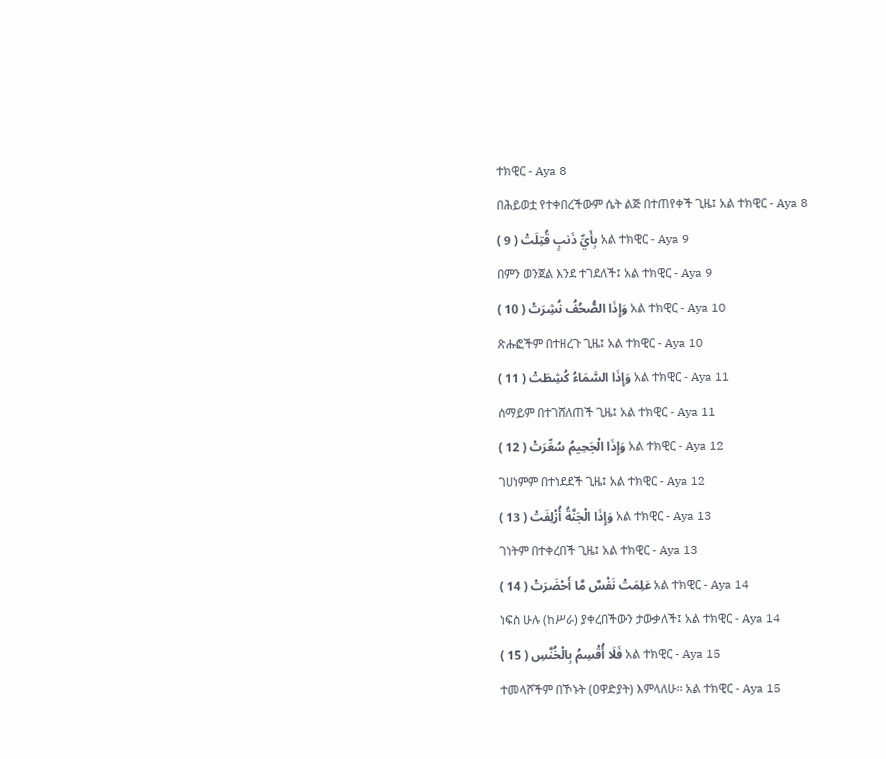ተክዊር - Aya 8
በሕይወቷ የተቀበረችውም ሴት ልጅ በተጠየቀች ጊዜ፤ አል ተክዊር - Aya 8
بِأَيِّ ذَنبٍ قُتِلَتْ ( 9 ) አል ተክዊር - Aya 9
በምን ወንጀል እንደ ተገደለች፤ አል ተክዊር - Aya 9
وَإِذَا الصُّحُفُ نُشِرَتْ ( 10 ) አል ተክዊር - Aya 10
ጽሑፎችም በተዘረጉ ጊዜ፤ አል ተክዊር - Aya 10
وَإِذَا السَّمَاءُ كُشِطَتْ ( 11 ) አል ተክዊር - Aya 11
ሰማይም በተገሸለጠች ጊዜ፤ አል ተክዊር - Aya 11
وَإِذَا الْجَحِيمُ سُعِّرَتْ ( 12 ) አል ተክዊር - Aya 12
ገሀነምም በተነደደች ጊዜ፤ አል ተክዊር - Aya 12
وَإِذَا الْجَنَّةُ أُزْلِفَتْ ( 13 ) አል ተክዊር - Aya 13
ገነትም በተቀረበች ጊዜ፤ አል ተክዊር - Aya 13
عَلِمَتْ نَفْسٌ مَّا أَحْضَرَتْ ( 14 ) አል ተክዊር - Aya 14
ነፍስ ሁሉ (ከሥራ) ያቀረበችውን ታውቃለች፤ አል ተክዊር - Aya 14
فَلَا أُقْسِمُ بِالْخُنَّسِ ( 15 ) አል ተክዊር - Aya 15
ተመላሾችም በኾኑት (ዐዋድያት) እምላለሁ፡፡ አል ተክዊር - Aya 15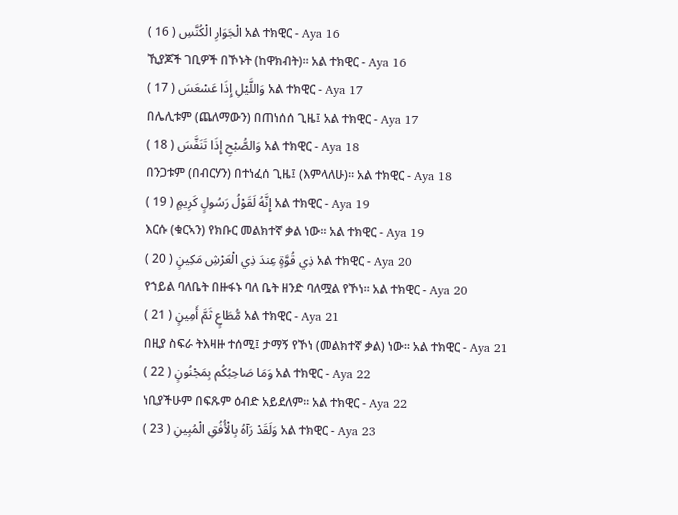الْجَوَارِ الْكُنَّسِ ( 16 ) አል ተክዊር - Aya 16
ኺያጆች ገቢዎች በኾኑት (ከዋክብት)፡፡ አል ተክዊር - Aya 16
وَاللَّيْلِ إِذَا عَسْعَسَ ( 17 ) አል ተክዊር - Aya 17
በሌሊቱም (ጨለማውን) በጠነሰሰ ጊዜ፤ አል ተክዊር - Aya 17
وَالصُّبْحِ إِذَا تَنَفَّسَ ( 18 ) አል ተክዊር - Aya 18
በንጋቱም (በብርሃን) በተነፈሰ ጊዜ፤ (እምላለሁ)፡፡ አል ተክዊር - Aya 18
إِنَّهُ لَقَوْلُ رَسُولٍ كَرِيمٍ ( 19 ) አል ተክዊር - Aya 19
እርሱ (ቁርኣን) የክቡር መልክተኛ ቃል ነው፡፡ አል ተክዊር - Aya 19
ذِي قُوَّةٍ عِندَ ذِي الْعَرْشِ مَكِينٍ ( 20 ) አል ተክዊር - Aya 20
የኀይል ባለቤት በዙፋኑ ባለ ቤት ዘንድ ባለሟል የኾነ፡፡ አል ተክዊር - Aya 20
مُّطَاعٍ ثَمَّ أَمِينٍ ( 21 ) አል ተክዊር - Aya 21
በዚያ ስፍራ ትእዛዙ ተሰሚ፤ ታማኝ የኾነ (መልክተኛ ቃል) ነው፡፡ አል ተክዊር - Aya 21
وَمَا صَاحِبُكُم بِمَجْنُونٍ ( 22 ) አል ተክዊር - Aya 22
ነቢያችሁም በፍጹም ዕብድ አይደለም፡፡ አል ተክዊር - Aya 22
وَلَقَدْ رَآهُ بِالْأُفُقِ الْمُبِينِ ( 23 ) አል ተክዊር - Aya 23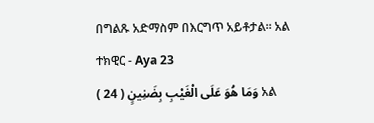በግልጹ አድማስም በእርግጥ አይቶታል፡፡ አል ተክዊር - Aya 23
وَمَا هُوَ عَلَى الْغَيْبِ بِضَنِينٍ ( 24 ) አል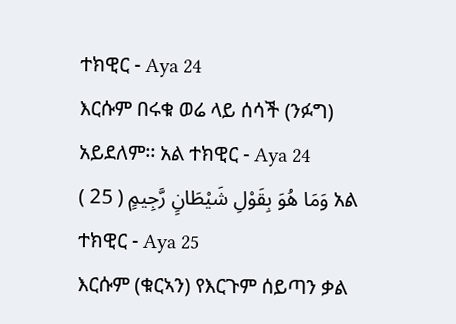ተክዊር - Aya 24
እርሱም በሩቁ ወሬ ላይ ሰሳች (ንፉግ) አይደለም፡፡ አል ተክዊር - Aya 24
وَمَا هُوَ بِقَوْلِ شَيْطَانٍ رَّجِيمٍ ( 25 ) አል ተክዊር - Aya 25
እርሱም (ቁርኣን) የእርጉም ሰይጣን ቃል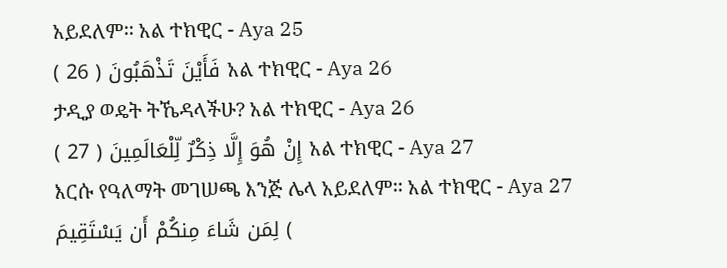አይደለም፡፡ አል ተክዊር - Aya 25
فَأَيْنَ تَذْهَبُونَ ( 26 ) አል ተክዊር - Aya 26
ታዲያ ወዴት ትኼዳላችሁ? አል ተክዊር - Aya 26
إِنْ هُوَ إِلَّا ذِكْرٌ لِّلْعَالَمِينَ ( 27 ) አል ተክዊር - Aya 27
እርሱ የዓለማት መገሠጫ እንጅ ሌላ አይደለም፡፡ አል ተክዊር - Aya 27
لِمَن شَاءَ مِنكُمْ أَن يَسْتَقِيمَ (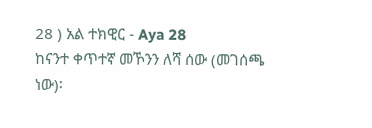28 ) አል ተክዊር - Aya 28
ከናንተ ቀጥተኛ መኾንን ለሻ ሰው (መገሰጫ ነው)፡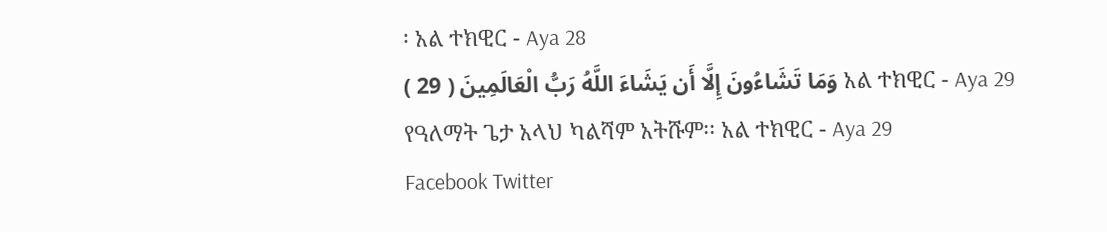፡ አል ተክዊር - Aya 28
وَمَا تَشَاءُونَ إِلَّا أَن يَشَاءَ اللَّهُ رَبُّ الْعَالَمِينَ ( 29 ) አል ተክዊር - Aya 29
የዓለማት ጌታ አላህ ካልሻም አትሹም፡፡ አል ተክዊር - Aya 29
Facebook Twitter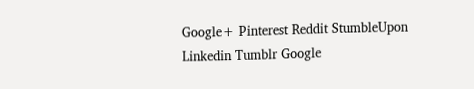Google+ Pinterest Reddit StumbleUpon Linkedin Tumblr Google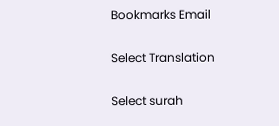Bookmarks Email

Select Translation

Select surah